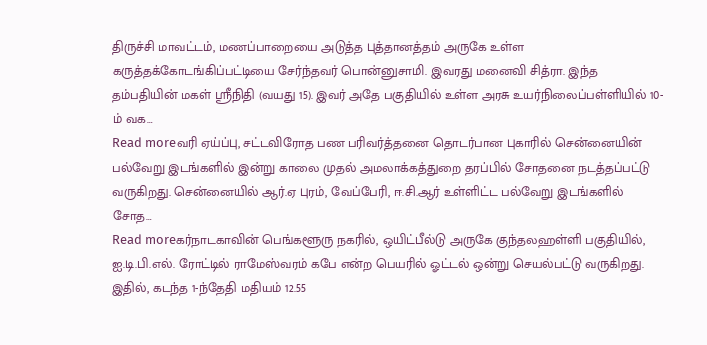திருச்சி மாவட்டம், மணப்பாறையை அடுத்த புத்தானத்தம் அருகே உள்ள கருத்தக்கோடங்கிப்பட்டியை சேர்ந்தவர் பொன்னுசாமி. இவரது மனைவி சித்ரா. இந்த தம்பதியின் மகள் ஸ்ரீநிதி (வயது 15). இவர் அதே பகுதியில் உள்ள அரசு உயர்நிலைப்பள்ளியில் 10-ம் வக…
Read moreவரி ஏய்ப்பு, சட்டவிரோத பண பரிவர்த்தனை தொடர்பான புகாரில் சென்னையின் பல்வேறு இடங்களில் இன்று காலை முதல் அமலாக்கத்துறை தரப்பில் சோதனை நடத்தப்பட்டு வருகிறது. சென்னையில் ஆர்.ஏ புரம், வேப்பேரி, ஈ.சி.ஆர் உள்ளிட்ட பல்வேறு இடங்களில் சோத…
Read moreகர்நாடகாவின் பெங்களூரு நகரில், ஒயிட்பீல்டு அருகே குந்தலஹள்ளி பகுதியில், ஐ.டி.பி.எல். ரோட்டில் ராமேஸ்வரம் கபே என்ற பெயரில் ஓட்டல் ஒன்று செயல்பட்டு வருகிறது. இதில், கடந்த 1-ந்தேதி மதியம் 12.55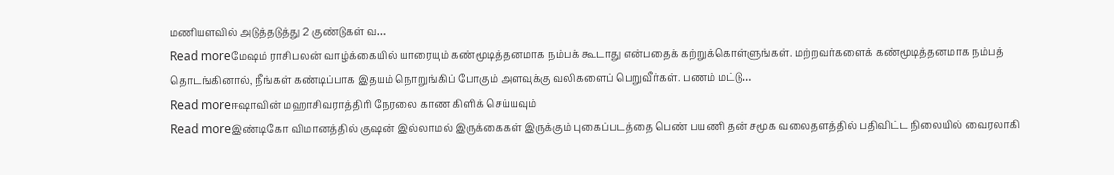மணியளவில் அடுத்தடுத்து 2 குண்டுகள் வ…
Read moreமேஷம் ராசிபலன் வாழ்க்கையில் யாரையும் கண்மூடித்தனமாக நம்பக் கூடாது என்பதைக் கற்றுக்கொள்ளுங்கள். மற்றவர்களைக் கண்மூடித்தனமாக நம்பத் தொடங்கினால், நீங்கள் கண்டிப்பாக இதயம் நொறுங்கிப் போகும் அளவுக்கு வலிகளைப் பெறுவீர்கள். பணம் மட்டு…
Read moreஈஷாவின் மஹாசிவராத்திரி நேரலை காண கிளிக் செய்யவும்
Read moreஇண்டிகோ விமானத்தில் குஷன் இல்லாமல் இருக்கைகள் இருக்கும் புகைப்படத்தை பெண் பயணி தன் சமூக வலைதளத்தில் பதிவிட்ட நிலையில் வைரலாகி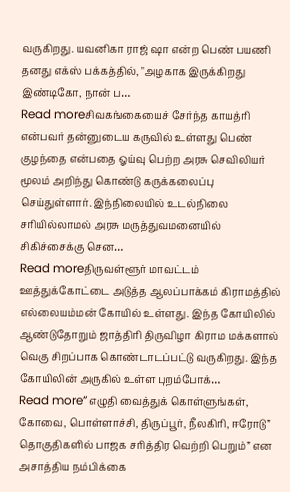வருகிறது. யவனிகா ராஜ் ஷா என்ற பெண் பயணி தனது எக்ஸ் பக்கத்தில், "அழகாக இருக்கிறது இண்டிகோ, நான் ப…
Read moreசிவகங்கையைச் சேர்ந்த காயத்ரி என்பவர் தன்னுடைய கருவில் உள்ளது பெண் குழந்தை என்பதை ஓய்வு பெற்ற அரசு செவிலியர் மூலம் அறிந்து கொண்டு கருக்கலைப்பு செய்துள்ளார். இந்நிலையில் உடல்நிலை சரியில்லாமல் அரசு மருத்துவமனையில் சிகிச்சைக்கு சென…
Read moreதிருவள்ளூர் மாவட்டம் ஊத்துக்கோட்டை அடுத்த ஆலப்பாக்கம் கிராமத்தில் எல்லையம்மன் கோயில் உள்ளது. இந்த கோயிலில் ஆண்டுதோறும் ஜாத்திரி திருவிழா கிராம மக்களால் வெகு சிறப்பாக கொண்டாடப்பட்டு வருகிறது. இந்த கோயிலின் அருகில் உள்ள புறம்போக்…
Read more”எழுதி வைத்துக் கொள்ளுங்கள், கோவை, பொள்ளாச்சி, திருப்பூர், நீலகிரி, ஈரோடு” தொகுதிகளில் பாஜக சரித்திர வெற்றி பெறும்” என அசாத்திய நம்பிக்கை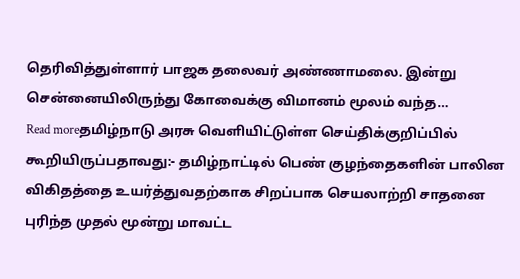தெரிவித்துள்ளார் பாஜக தலைவர் அண்ணாமலை. இன்று சென்னையிலிருந்து கோவைக்கு விமானம் மூலம் வந்த…
Read moreதமிழ்நாடு அரசு வெளியிட்டுள்ள செய்திக்குறிப்பில் கூறியிருப்பதாவது:- தமிழ்நாட்டில் பெண் குழந்தைகளின் பாலின விகிதத்தை உயர்த்துவதற்காக சிறப்பாக செயலாற்றி சாதனை புரிந்த முதல் மூன்று மாவட்ட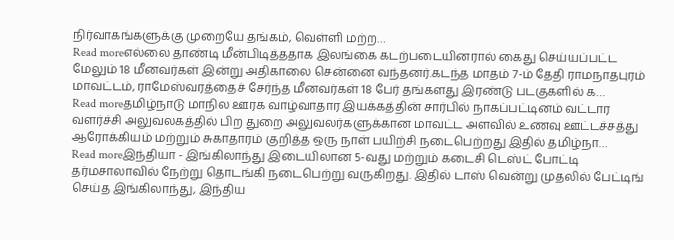நிர்வாகங்களுக்கு முறையே தங்கம், வெள்ளி மற்ற…
Read moreஎல்லை தாண்டி மீன்பிடித்ததாக இலங்கை கடற்படையினரால் கைது செய்யப்பட்ட மேலும் 18 மீனவர்கள் இன்று அதிகாலை சென்னை வந்தனர்.கடந்த மாதம் 7-ம் தேதி ராமநாதபுரம் மாவட்டம், ராமேஸ்வரத்தைச் சேர்ந்த மீனவர்கள் 18 பேர் தங்களது இரண்டு படகுகளில் க…
Read moreதமிழ்நாடு மாநில ஊரக வாழ்வாதார இயக்கத்தின் சார்பில் நாகப்பட்டினம் வட்டார வளர்ச்சி அலுவலகத்தில் பிற துறை அலுவலர்களுக்கான மாவட்ட அளவில் உணவு ஊட்டச்சத்து ஆரோக்கியம் மற்றும் சுகாதாரம் குறித்த ஒரு நாள் பயிற்சி நடைபெற்றது இதில் தமிழ்நா…
Read moreஇந்தியா - இங்கிலாந்து இடையிலான 5-வது மற்றும் கடைசி டெஸ்ட் போட்டி தர்மசாலாவில் நேற்று தொடங்கி நடைபெற்று வருகிறது. இதில் டாஸ் வென்று முதலில் பேட்டிங் செய்த இங்கிலாந்து, இந்திய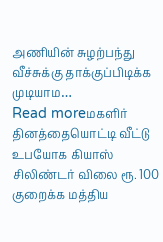அணியின் சுழற்பந்து வீச்சுக்கு தாக்குப்பிடிக்க முடியாம…
Read moreமகளிர் தினத்தையொட்டி வீட்டு உபயோக கியாஸ் சிலிண்டர் விலை ரூ. 100 குறைக்க மத்திய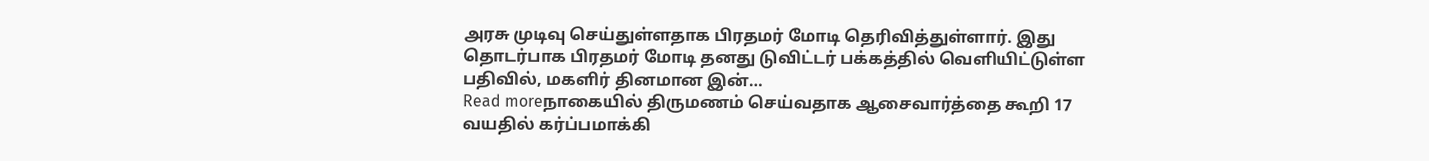அரசு முடிவு செய்துள்ளதாக பிரதமர் மோடி தெரிவித்துள்ளார். இது தொடர்பாக பிரதமர் மோடி தனது டுவிட்டர் பக்கத்தில் வெளியிட்டுள்ள பதிவில், மகளிர் தினமான இன்…
Read moreநாகையில் திருமணம் செய்வதாக ஆசைவார்த்தை கூறி 17 வயதில் கர்ப்பமாக்கி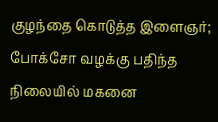குழந்தை கொடுத்த இளைஞர்; போக்சோ வழக்கு பதிந்த நிலையில் மகனை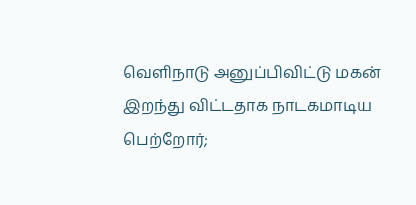வெளிநாடு அனுப்பிவிட்டு மகன் இறந்து விட்டதாக நாடகமாடிய பெற்றோர்;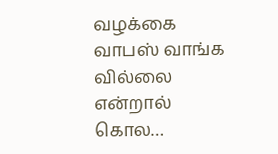வழக்கை வாபஸ் வாங்க வில்லை என்றால் கொல…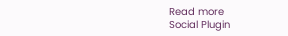Read more
Social Plugin